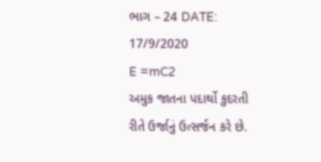ભાગ – 24 DATE: 17/9/2020
E =mC2
અમુક જાતના પદાર્થો કુદરતી રીતે ઉર્જાનું ઉત્સર્જન કરે છે.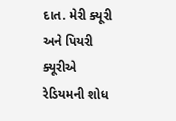દાત. મેરી ક્યૂરી અને પિયરી ક્યૂરીએ રેડિયમની શોધ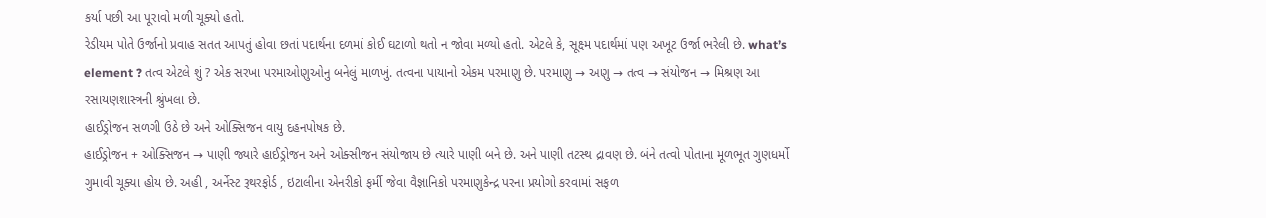કર્યા પછી આ પૂરાવો મળી ચૂક્યો હતો.
રેડીયમ પોતે ઉર્જાનો પ્રવાહ સતત આપતું હોવા છતાં પદાર્થના દળમાં કોઈ ઘટાળો થતો ન જોવા મળ્યો હતો. એટલે કે, સૂક્ષ્મ પદાર્થમાં પણ અખૂટ ઉર્જા ભરેલી છે. what’s element ? તત્વ એટલે શું ? એક સરખા પરમાઓણુઓનુ બનેલું માળખું. તત્વના પાયાનો એકમ પરમાણુ છે. પરમાણુ → અણુ → તત્વ → સંયોજન → મિશ્રણ આ રસાયણશાસ્ત્રની શ્રુંખલા છે.
હાઈડ્રોજન સળગી ઉઠે છે અને ઓક્સિજન વાયુ દહનપોષક છે.
હાઈડ્રોજન + ઓક્સિજન → પાણી જ્યારે હાઈડ્રોજન અને ઓક્સીજન સંયોજાય છે ત્યારે પાણી બને છે. અને પાણી તટસ્થ દ્રાવણ છે. બંને તત્વો પોતાના મૂળભૂત ગુણધર્મો ગુમાવી ચૂક્યા હોય છે. અહી , અર્નેસ્ટ રૂથરફોર્ડ , ઇટાલીના એનરીકો ફર્મી જેવા વૈજ્ઞાનિકો પરમાણુકેન્દ્ર પરના પ્રયોગો કરવામાં સફળ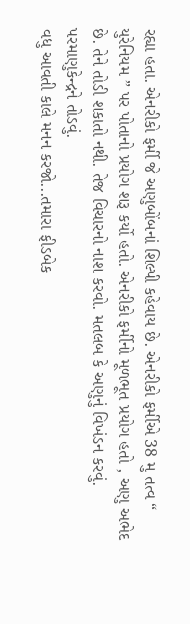રહ્યા હતા. એનરીકો ફર્મી જે અણુબોંબનાં શિલ્પી કહેવાય છે. એનરીકો ફર્મીએ 38 મુ તત્વ “ યુરેનિયમ ” પર પોતાનો પ્રયોગ શરૂ કર્યો હતો. એનરીકો ફર્મીનો મૂળભૂત પ્રયોગ હતો , અણુ અભેદ છે. તેને તોડી શકાતો નથી. તેજ વિચારનો નાશ કરવો. મતલબ કે અણુનું વિખંડન કરવું. પરમાણુકેન્દ્રને તોડવું.
વધુ આવતી કાલે મનન કરજો...તમારા ફીડબેક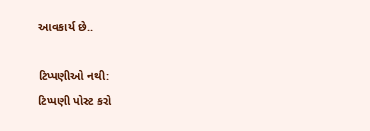આવકાર્ય છે..

ટિપ્પણીઓ નથી:
ટિપ્પણી પોસ્ટ કરો